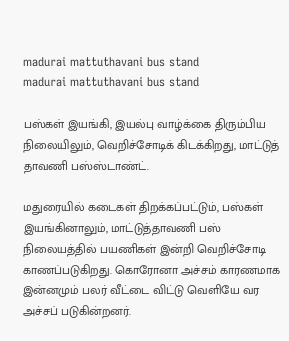madurai mattuthavani bus stand
madurai mattuthavani bus stand

பஸ்கள் இயங்கி, இயல்பு வாழ்க்கை திரும்பிய நிலையிலும், வெறிச்சோடிக் கிடக்கிறது, மாட்டுத் தாவணி பஸ்ஸ்டாண்ட்.

மதுரையில் கடைகள் திறக்கப்பட்டும், பஸ்கள் இயங்கினாலும், மாட்டுத்தாவணி பஸ் நிலையத்தில் பயணிகள் இன்றி வெறிச்சோடி காணப்படுகிறது. கொரோனா அச்சம் காரணமாக இன்னமும் பலர் வீட்டை விட்டு வெளியே வர அச்சப் படுகின்றனர்.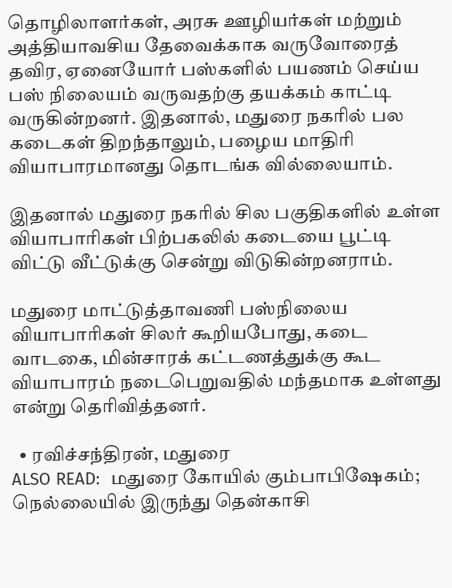தொழிலாளர்கள், அரசு ஊழியர்கள் மற்றும் அத்தியாவசிய தேவைக்காக வருவோரைத் தவிர, ஏனையோர் பஸ்களில் பயணம் செய்ய பஸ் நிலையம் வருவதற்கு தயக்கம் காட்டி வருகின்றனர். இதனால், மதுரை நகரில் பல கடைகள் திறந்தாலும், பழைய மாதிரி வியாபாரமானது தொடங்க வில்லையாம்.

இதனால் மதுரை நகரில் சில பகுதிகளில் உள்ள வியாபாரிகள் பிற்பகலில் கடையை பூட்டி விட்டு வீட்டுக்கு சென்று விடுகின்றனராம்.

மதுரை மாட்டுத்தாவணி பஸ்நிலைய வியாபாரிகள் சிலர் கூறியபோது, கடை வாடகை, மின்சாரக் கட்டணத்துக்கு கூட வியாபாரம் நடைபெறுவதில் மந்தமாக உள்ளது என்று தெரிவித்தனர்.

  • ரவிச்சந்திரன், மதுரை
ALSO READ:  மதுரை கோயில் கும்பாபிஷேகம்; நெல்லையில் இருந்து தென்காசி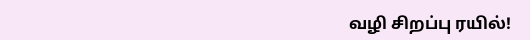வழி சிறப்பு ரயில்!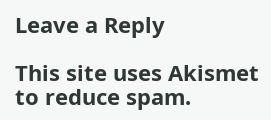Leave a Reply

This site uses Akismet to reduce spam.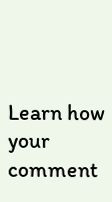Learn how your comment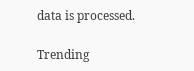data is processed.

Trending